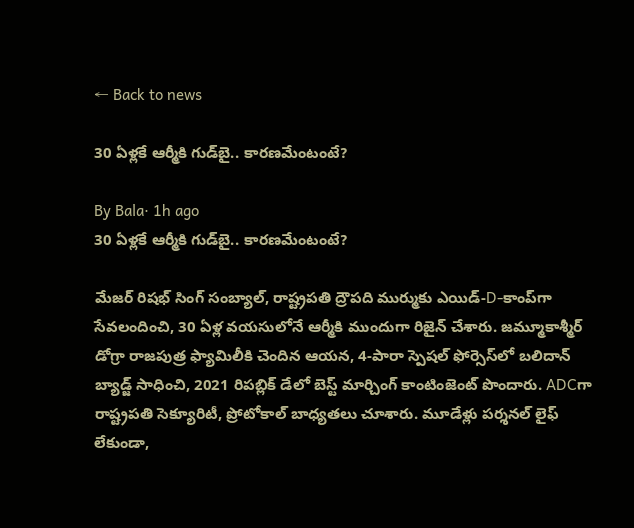← Back to news

30 ఏళ్లకే ఆర్మీకి గుడ్‌బై.. కారణమేంటంటే?

By Bala· 1h ago
30 ఏళ్లకే ఆర్మీకి గుడ్‌బై.. కారణమేంటంటే?

మేజర్ రిషభ్ సింగ్ సంబ్యాల్, రాష్ట్రపతి ద్రౌపది ముర్ముకు ఎయిడ్-D-కాంప్‌గా సేవలందించి, 30 ఏళ్ల వయసులోనే ఆర్మీకి ముందుగా రిజైన్ చేశారు. జమ్మూకాశ్మీర్ డోగ్రా రాజపుత్ర ఫ్యామిలీకి చెందిన ఆయన, 4-పారా స్పెషల్ ఫోర్సెస్‌లో బలిదాన్ బ్యాడ్జ్ సాధించి, 2021 రిపబ్లిక్ డేలో బెస్ట్ మార్చింగ్ కాంటింజెంట్ పొందారు. ADCగా రాష్ట్రపతి సెక్యూరిటీ, ప్రోటోకాల్ బాధ్యతలు చూశారు. మూడేళ్లు పర్శనల్ లైఫ్ లేకుండా,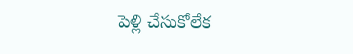పెళ్లి చేసుకోలేక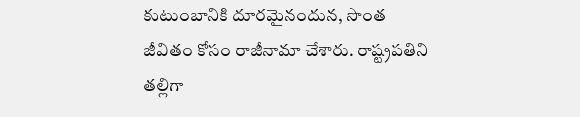కుటుంబానికి దూరమైనందున, సొంత జీవితం కోసం రాజీనామా చేశారు. రాష్ట్రపతిని తల్లిగా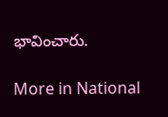భావించారు.

More in National